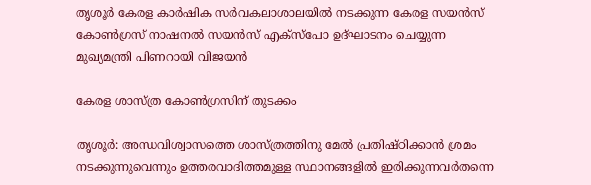തൃശൂർ കേരള കാര്‍ഷിക സർവകലാശാലയില്‍ നടക്കുന്ന കേരള സയന്‍സ് കോണ്‍ഗ്രസ് നാഷനല്‍ സയന്‍സ് എക്‌സ്‌പോ ഉദ്ഘാടനം ചെയ്യുന്ന മുഖ്യമന്ത്രി പിണറായി വിജയൻ

കേരള ശാസ്ത്ര കോൺഗ്രസിന് തുടക്കം

തൃശൂർ: അന്ധവിശ്വാസത്തെ ശാസ്ത്രത്തിനു മേൽ പ്രതിഷ്ഠിക്കാൻ ശ്രമം നടക്കുന്നുവെന്നും ഉത്തരവാദിത്തമുള്ള സ്ഥാനങ്ങളിൽ ഇരിക്കുന്നവർതന്നെ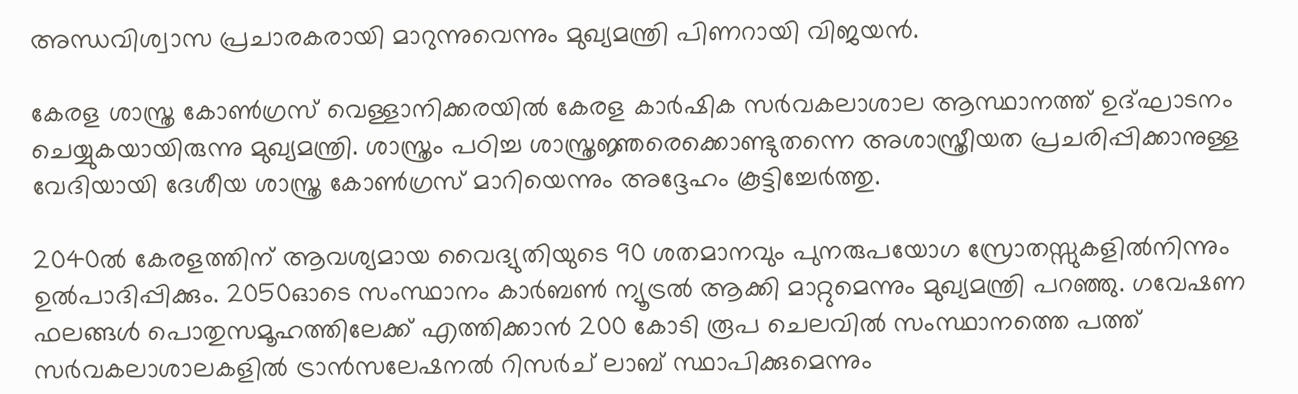അന്ധവിശ്വാസ പ്രചാരകരായി മാറുന്നുവെന്നും മുഖ്യമന്ത്രി പിണറായി വിജയൻ.

കേരള ശാസ്ത്ര കോൺഗ്രസ് വെള്ളാനിക്കരയിൽ കേരള കാർഷിക സർവകലാശാല ആസ്ഥാനത്ത് ഉദ്ഘാടനം ചെയ്യുകയായിരുന്നു മുഖ്യമന്ത്രി. ശാസ്ത്രം പഠിച്ച ശാസ്ത്രജ്ഞരെക്കൊണ്ടുതന്നെ അശാസ്ത്രീയത പ്രചരിപ്പിക്കാനുള്ള വേദിയായി ദേശീയ ശാസ്ത്ര കോൺഗ്രസ് മാറിയെന്നും അദ്ദേഹം കൂട്ടിച്ചേർത്തു.

2040ൽ കേരളത്തിന് ആവശ്യമായ വൈദ്യുതിയുടെ 90 ശതമാനവും പുനരുപയോഗ സ്രോതസ്സുകളിൽനിന്നും ഉൽപാദിപ്പിക്കും. 2050ഓടെ സംസ്ഥാനം കാർബൺ ന്യൂട്രൽ ആക്കി മാറ്റുമെന്നും മുഖ്യമന്ത്രി പറഞ്ഞു. ഗവേഷണ ഫലങ്ങൾ പൊതുസമൂഹത്തിലേക്ക് എത്തിക്കാൻ 200 കോടി രൂപ ചെലവിൽ സംസ്ഥാനത്തെ പത്ത് സർവകലാശാലകളിൽ ട്രാൻസലേഷനൽ റിസർച് ലാബ് സ്ഥാപിക്കുമെന്നും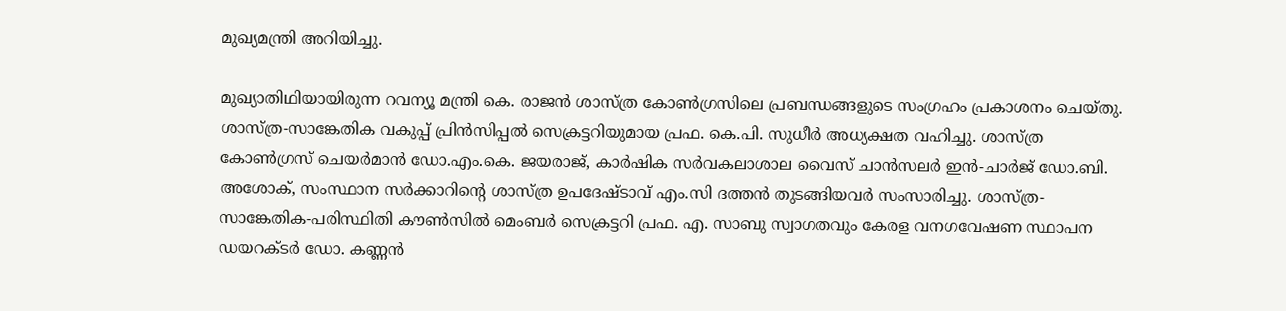മുഖ്യമന്ത്രി അറിയിച്ചു.

മുഖ്യാതിഥിയായിരുന്ന റവന്യൂ മന്ത്രി കെ. രാജൻ ശാസ്ത്ര കോൺഗ്രസിലെ പ്രബന്ധങ്ങളുടെ സംഗ്രഹം പ്രകാശനം ചെയ്തു. ശാസ്ത്ര-സാങ്കേതിക വകുപ്പ് പ്രിൻസിപ്പൽ സെക്രട്ടറിയുമായ പ്രഫ. കെ.പി. സുധീർ അധ്യക്ഷത വഹിച്ചു. ശാസ്ത്ര കോൺഗ്രസ് ചെയർമാൻ ഡോ.എം.കെ. ജയരാജ്, കാർഷിക സർവകലാശാല വൈസ് ചാൻസലർ ഇൻ-ചാർജ് ഡോ.ബി. അശോക്, സംസ്ഥാന സർക്കാറിന്‍റെ ശാസ്ത്ര ഉപദേഷ്ടാവ് എം.സി ദത്തൻ തുടങ്ങിയവർ സംസാരിച്ചു. ശാസ്ത്ര-സാങ്കേതിക-പരിസ്ഥിതി കൗൺസിൽ മെംബർ സെക്രട്ടറി പ്രഫ. എ. സാബു സ്വാഗതവും കേരള വനഗവേഷണ സ്ഥാപന ഡയറക്ടർ ഡോ. കണ്ണൻ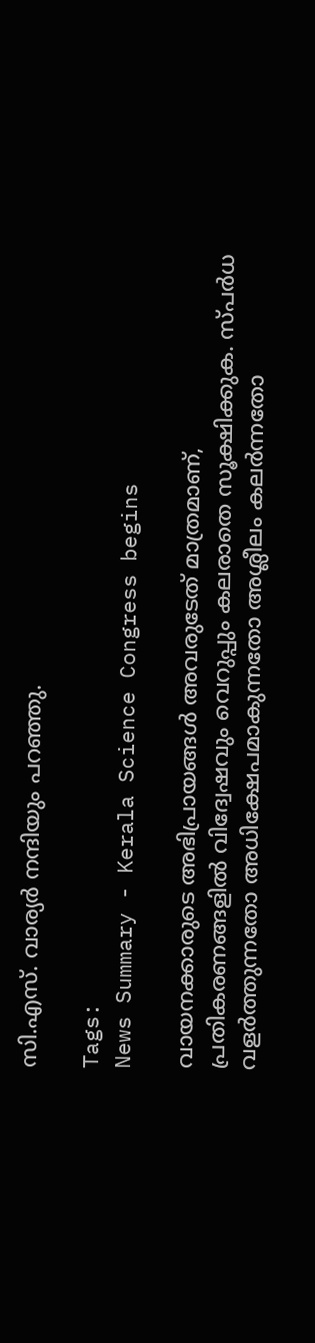സി.എസ്. വാര്യർ നന്ദിയും പറഞ്ഞു.

Tags:
News Summary - Kerala Science Congress begins

വായനക്കാരുടെ അഭിപ്രായങ്ങള്‍ അവരുടേത് മാത്രമാണ്, പ്രതികരണങ്ങളിൽ വിദ്വേഷവും വെറുപ്പും കലരാതെ സൂക്ഷിക്കുക. സ്പർധ വളർത്തുന്നതോ അധിക്ഷേപമാകുന്നതോ അശ്ലീലം കലർന്നതോ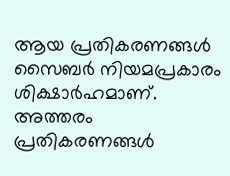ആയ പ്രതികരണങ്ങൾ സൈബർ നിയമപ്രകാരം ശിക്ഷാർഹമാണ്. അത്തരം പ്രതികരണങ്ങൾ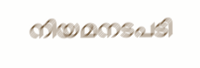നിയമനടപടി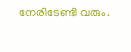നേരിടേണ്ടി വരും.